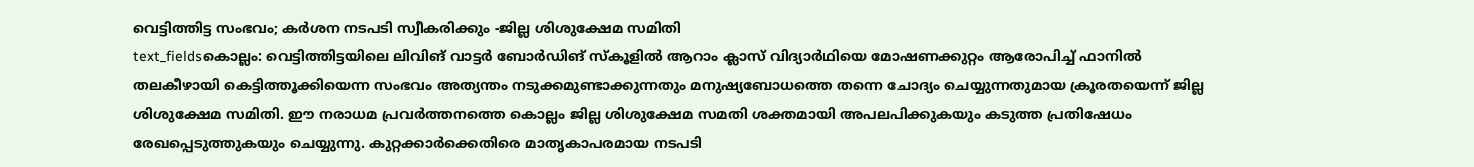വെട്ടിത്തിട്ട സംഭവം; കർശന നടപടി സ്വീകരിക്കും -ജില്ല ശിശുക്ഷേമ സമിതി
text_fieldsകൊല്ലം: വെട്ടിത്തിട്ടയിലെ ലിവിങ് വാട്ടർ ബോർഡിങ് സ്കൂളിൽ ആറാം ക്ലാസ് വിദ്യാർഥിയെ മോഷണക്കുറ്റം ആരോപിച്ച് ഫാനിൽ തലകീഴായി കെട്ടിത്തൂക്കിയെന്ന സംഭവം അത്യന്തം നടുക്കമുണ്ടാക്കുന്നതും മനുഷ്യബോധത്തെ തന്നെ ചോദ്യം ചെയ്യുന്നതുമായ ക്രൂരതയെന്ന് ജില്ല ശിശുക്ഷേമ സമിതി. ഈ നരാധമ പ്രവർത്തനത്തെ കൊല്ലം ജില്ല ശിശുക്ഷേമ സമതി ശക്തമായി അപലപിക്കുകയും കടുത്ത പ്രതിഷേധം രേഖപ്പെടുത്തുകയും ചെയ്യുന്നു. കുറ്റക്കാർക്കെതിരെ മാതൃകാപരമായ നടപടി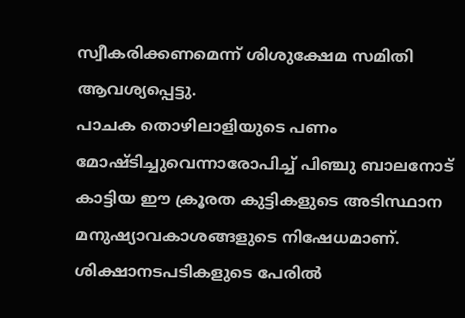സ്വീകരിക്കണമെന്ന് ശിശുക്ഷേമ സമിതി ആവശ്യപ്പെട്ടു.
പാചക തൊഴിലാളിയുടെ പണം മോഷ്ടിച്ചുവെന്നാരോപിച്ച് പിഞ്ചു ബാലനോട് കാട്ടിയ ഈ ക്രൂരത കുട്ടികളുടെ അടിസ്ഥാന മനുഷ്യാവകാശങ്ങളുടെ നിഷേധമാണ്. ശിക്ഷാനടപടികളുടെ പേരിൽ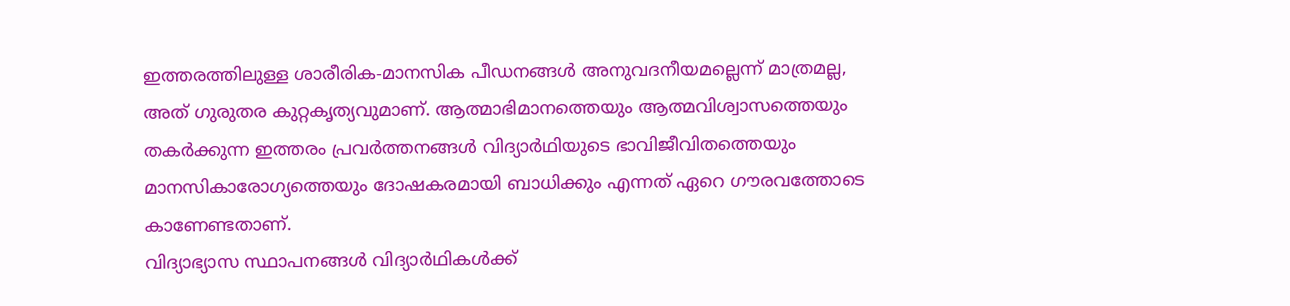ഇത്തരത്തിലുള്ള ശാരീരിക-മാനസിക പീഡനങ്ങൾ അനുവദനീയമല്ലെന്ന് മാത്രമല്ല, അത് ഗുരുതര കുറ്റകൃത്യവുമാണ്. ആത്മാഭിമാനത്തെയും ആത്മവിശ്വാസത്തെയും തകർക്കുന്ന ഇത്തരം പ്രവർത്തനങ്ങൾ വിദ്യാർഥിയുടെ ഭാവിജീവിതത്തെയും മാനസികാരോഗ്യത്തെയും ദോഷകരമായി ബാധിക്കും എന്നത് ഏറെ ഗൗരവത്തോടെ കാണേണ്ടതാണ്.
വിദ്യാഭ്യാസ സ്ഥാപനങ്ങൾ വിദ്യാർഥികൾക്ക്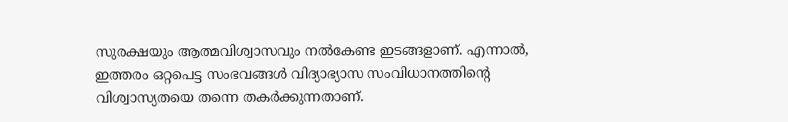സുരക്ഷയും ആത്മവിശ്വാസവും നൽകേണ്ട ഇടങ്ങളാണ്. എന്നാൽ, ഇത്തരം ഒറ്റപെട്ട സംഭവങ്ങൾ വിദ്യാഭ്യാസ സംവിധാനത്തിന്റെ വിശ്വാസ്യതയെ തന്നെ തകർക്കുന്നതാണ്.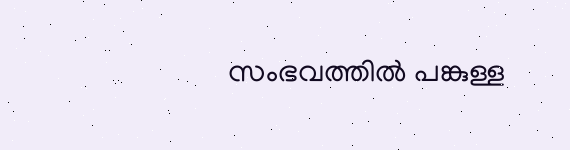സംഭവത്തിൽ പങ്കുള്ള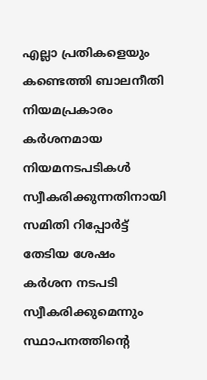എല്ലാ പ്രതികളെയും കണ്ടെത്തി ബാലനീതി നിയമപ്രകാരം കർശനമായ നിയമനടപടികൾ സ്വീകരിക്കുന്നതിനായി സമിതി റിപ്പോർട്ട് തേടിയ ശേഷം കർശന നടപടി സ്വീകരിക്കുമെന്നും സ്ഥാപനത്തിന്റെ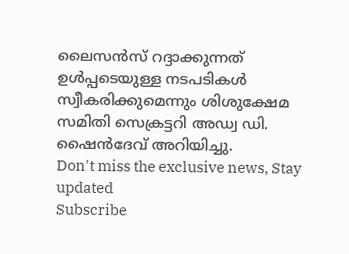ലൈസൻസ് റദ്ദാക്കുന്നത് ഉൾപ്പടെയുള്ള നടപടികൾ സ്വീകരിക്കുമെന്നും ശിശുക്ഷേമ സമിതി സെക്രട്ടറി അഡ്വ ഡി. ഷൈൻദേവ് അറിയിച്ചു.
Don't miss the exclusive news, Stay updated
Subscribe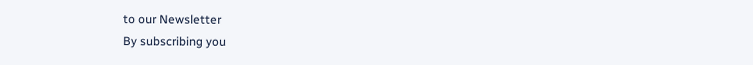to our Newsletter
By subscribing you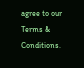agree to our Terms & Conditions.